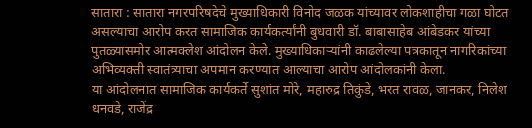सातारा : सातारा नगरपरिषदेचे मुख्याधिकारी विनोद जळक यांच्यावर लोकशाहीचा गळा घोटत असल्याचा आरोप करत सामाजिक कार्यकर्त्यांनी बुधवारी डॉ. बाबासाहेब आंबेडकर यांच्या पुतळ्यासमोर आत्मक्लेश आंदोलन केले. मुख्याधिकाऱ्यांनी काढलेल्या पत्रकातून नागरिकांच्या अभिव्यक्ती स्वातंत्र्याचा अपमान करण्यात आल्याचा आरोप आंदोलकांनी केला.
या आंदोलनात सामाजिक कार्यकर्ते सुशांत मोरे, महारुद्र तिकुंडे, भरत रावळ, जानकर, निलेश धनवडे, राजेंद्र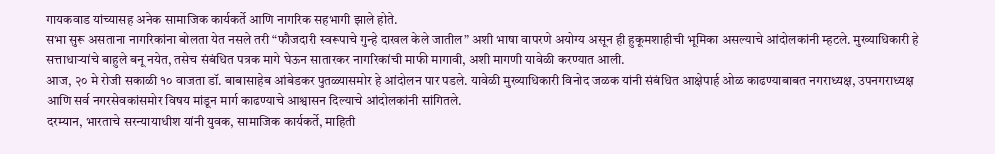गायकवाड यांच्यासह अनेक सामाजिक कार्यकर्ते आणि नागरिक सहभागी झाले होते.
सभा सुरू असताना नागरिकांना बोलता येत नसले तरी “फौजदारी स्वरूपाचे गुन्हे दाखल केले जातील” अशी भाषा वापरणे अयोग्य असून ही हुकूमशाहीची भूमिका असल्याचे आंदोलकांनी म्हटले. मुख्याधिकारी हे सत्ताधाऱ्यांचे बाहुले बनू नयेत, तसेच संबंधित पत्रक मागे घेऊन सातारकर नागरिकांची माफी मागावी, अशी मागणी यावेळी करण्यात आली.
आज, २० मे रोजी सकाळी १० वाजता डॉ. बाबासाहेब आंबेडकर पुतळ्यासमोर हे आंदोलन पार पडले. यावेळी मुख्याधिकारी विनोद जळक यांनी संबंधित आक्षेपार्ह ओळ काढण्याबाबत नगराध्यक्ष, उपनगराध्यक्ष आणि सर्व नगरसेवकांसमोर विषय मांडून मार्ग काढण्याचे आश्वासन दिल्याचे आंदोलकांनी सांगितले.
दरम्यान, भारताचे सरन्यायाधीश यांनी युवक, सामाजिक कार्यकर्ते, माहिती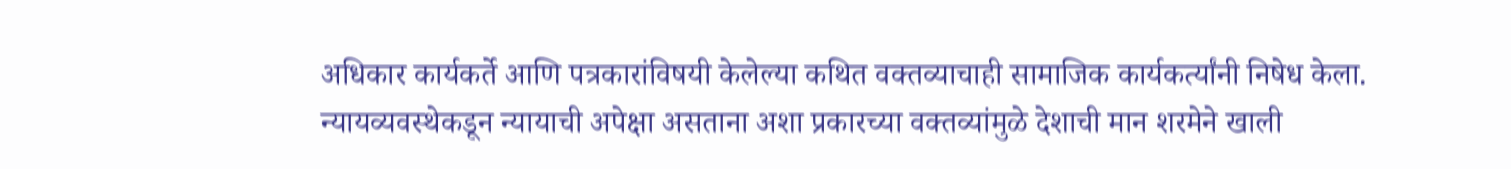अधिकार कार्यकर्ते आणि पत्रकारांविषयी केलेल्या कथित वक्तव्याचाही सामाजिक कार्यकर्त्यांनी निषेध केला. न्यायव्यवस्थेकडून न्यायाची अपेक्षा असताना अशा प्रकारच्या वक्तव्यांमुळे देशाची मान शरमेने खाली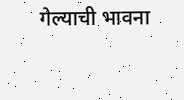गेल्याची भावना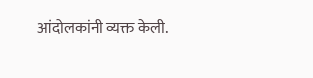आंदोलकांनी व्यक्त केली.